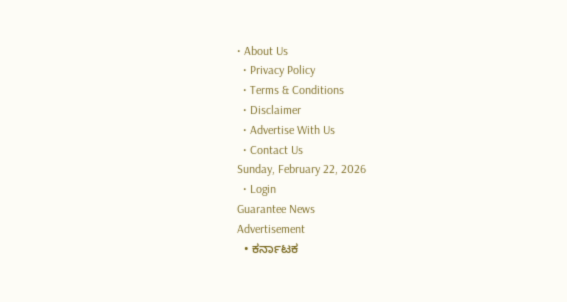• About Us
  • Privacy Policy
  • Terms & Conditions
  • Disclaimer
  • Advertise With Us
  • Contact Us
Sunday, February 22, 2026
  • Login
Guarantee News
Advertisement
  • ಕರ್ನಾಟಕ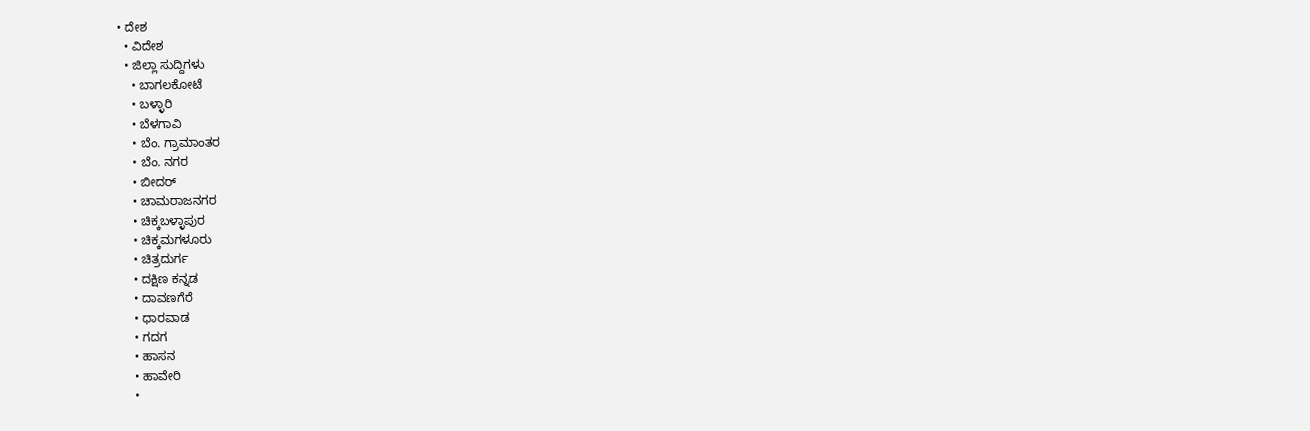• ದೇಶ
  • ವಿದೇಶ
  • ಜಿಲ್ಲಾ ಸುದ್ದಿಗಳು
    • ಬಾಗಲಕೋಟೆ
    • ಬಳ್ಳಾರಿ
    • ಬೆಳಗಾವಿ
    • ಬೆಂ. ಗ್ರಾಮಾಂತರ
    • ಬೆಂ. ನಗರ
    • ಬೀದರ್
    • ಚಾಮರಾಜನಗರ
    • ಚಿಕ್ಕಬಳ್ಳಾಪುರ
    • ಚಿಕ್ಕಮಗಳೂರು
    • ಚಿತ್ರದುರ್ಗ
    • ದಕ್ಷಿಣ ಕನ್ನಡ
    • ದಾವಣಗೆರೆ
    • ಧಾರವಾಡ
    • ಗದಗ
    • ಹಾಸನ
    • ಹಾವೇರಿ
    •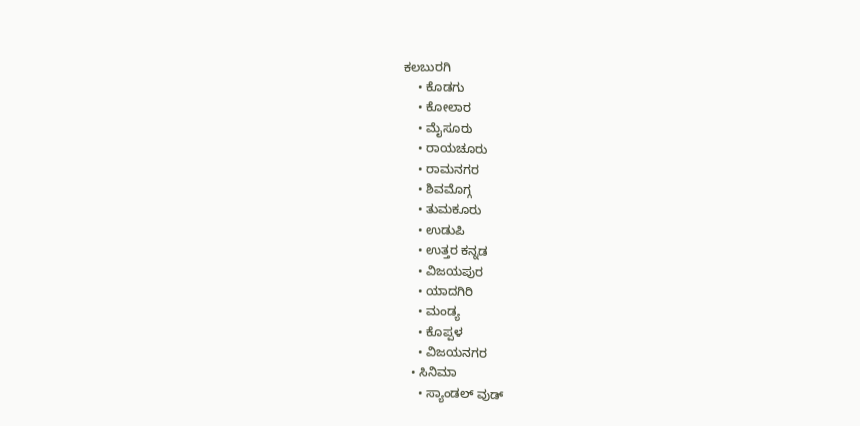ಕಲಬುರಗಿ
    • ಕೊಡಗು
    • ಕೋಲಾರ
    • ಮೈಸೂರು
    • ರಾಯಚೂರು
    • ರಾಮನಗರ
    • ಶಿವಮೊಗ್ಗ
    • ತುಮಕೂರು
    • ಉಡುಪಿ
    • ಉತ್ತರ ಕನ್ನಡ
    • ವಿಜಯಪುರ
    • ಯಾದಗಿರಿ
    • ಮಂಡ್ಯ
    • ಕೊಪ್ಪಳ
    • ವಿಜಯನಗರ
  • ಸಿನಿಮಾ
    • ಸ್ಯಾಂಡಲ್ ವುಡ್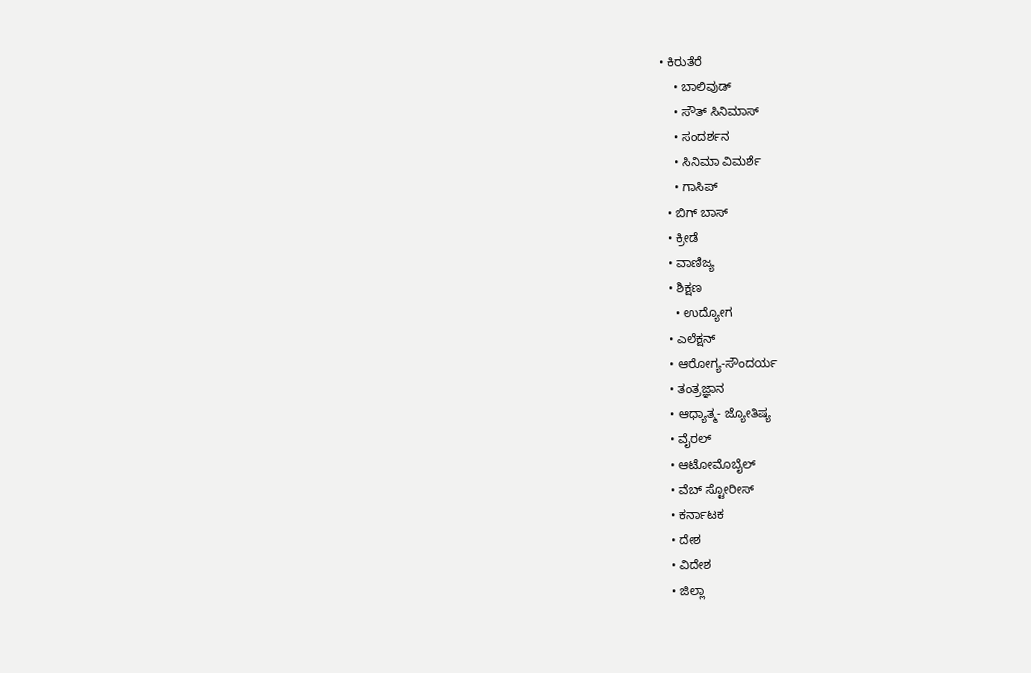• ಕಿರುತೆರೆ
    • ಬಾಲಿವುಡ್
    • ಸೌತ್ ಸಿನಿಮಾಸ್
    • ಸಂದರ್ಶನ
    • ಸಿನಿಮಾ ವಿಮರ್ಶೆ
    • ಗಾಸಿಪ್
  • ಬಿಗ್ ಬಾಸ್
  • ಕ್ರೀಡೆ
  • ವಾಣಿಜ್ಯ
  • ಶಿಕ್ಷಣ
    • ಉದ್ಯೋಗ
  • ಎಲೆಕ್ಷನ್
  • ಆರೋಗ್ಯ-ಸೌಂದರ್ಯ
  • ತಂತ್ರಜ್ಞಾನ
  • ಆಧ್ಯಾತ್ಮ- ಜ್ಯೋತಿಷ್ಯ
  • ವೈರಲ್
  • ಆಟೋಮೊಬೈಲ್
  • ವೆಬ್ ಸ್ಟೋರೀಸ್
  • ಕರ್ನಾಟಕ
  • ದೇಶ
  • ವಿದೇಶ
  • ಜಿಲ್ಲಾ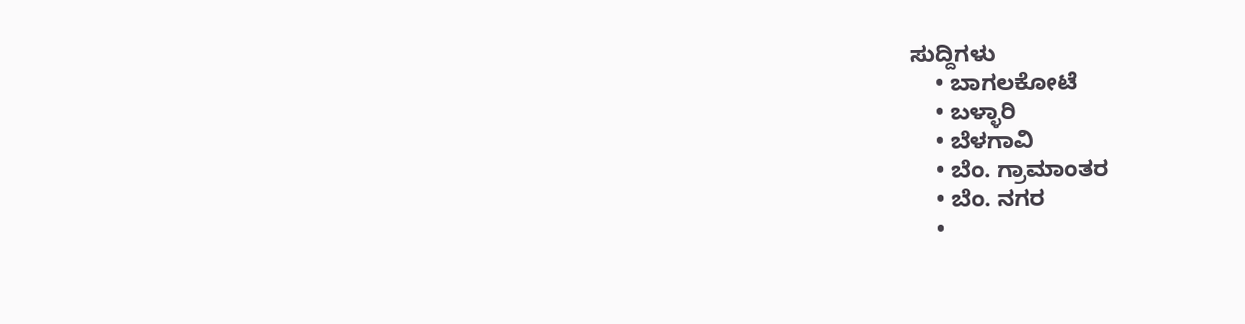ಸುದ್ದಿಗಳು
    • ಬಾಗಲಕೋಟೆ
    • ಬಳ್ಳಾರಿ
    • ಬೆಳಗಾವಿ
    • ಬೆಂ. ಗ್ರಾಮಾಂತರ
    • ಬೆಂ. ನಗರ
    •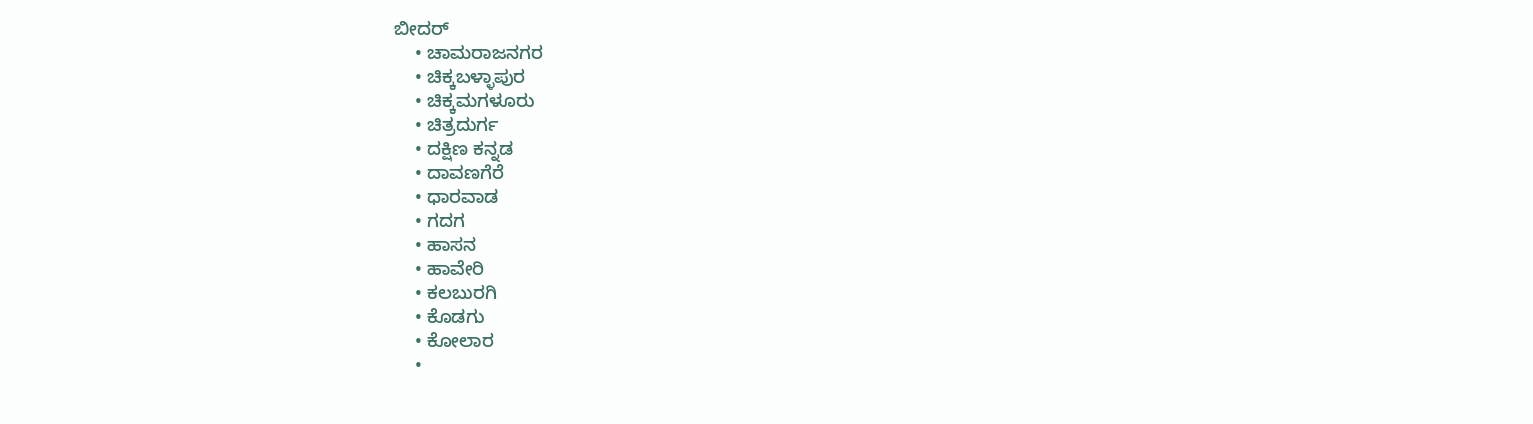ಬೀದರ್
    • ಚಾಮರಾಜನಗರ
    • ಚಿಕ್ಕಬಳ್ಳಾಪುರ
    • ಚಿಕ್ಕಮಗಳೂರು
    • ಚಿತ್ರದುರ್ಗ
    • ದಕ್ಷಿಣ ಕನ್ನಡ
    • ದಾವಣಗೆರೆ
    • ಧಾರವಾಡ
    • ಗದಗ
    • ಹಾಸನ
    • ಹಾವೇರಿ
    • ಕಲಬುರಗಿ
    • ಕೊಡಗು
    • ಕೋಲಾರ
    •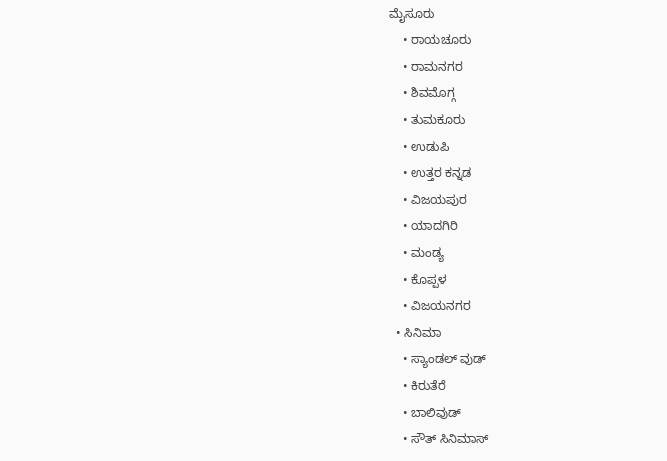ಮೈಸೂರು
    • ರಾಯಚೂರು
    • ರಾಮನಗರ
    • ಶಿವಮೊಗ್ಗ
    • ತುಮಕೂರು
    • ಉಡುಪಿ
    • ಉತ್ತರ ಕನ್ನಡ
    • ವಿಜಯಪುರ
    • ಯಾದಗಿರಿ
    • ಮಂಡ್ಯ
    • ಕೊಪ್ಪಳ
    • ವಿಜಯನಗರ
  • ಸಿನಿಮಾ
    • ಸ್ಯಾಂಡಲ್ ವುಡ್
    • ಕಿರುತೆರೆ
    • ಬಾಲಿವುಡ್
    • ಸೌತ್ ಸಿನಿಮಾಸ್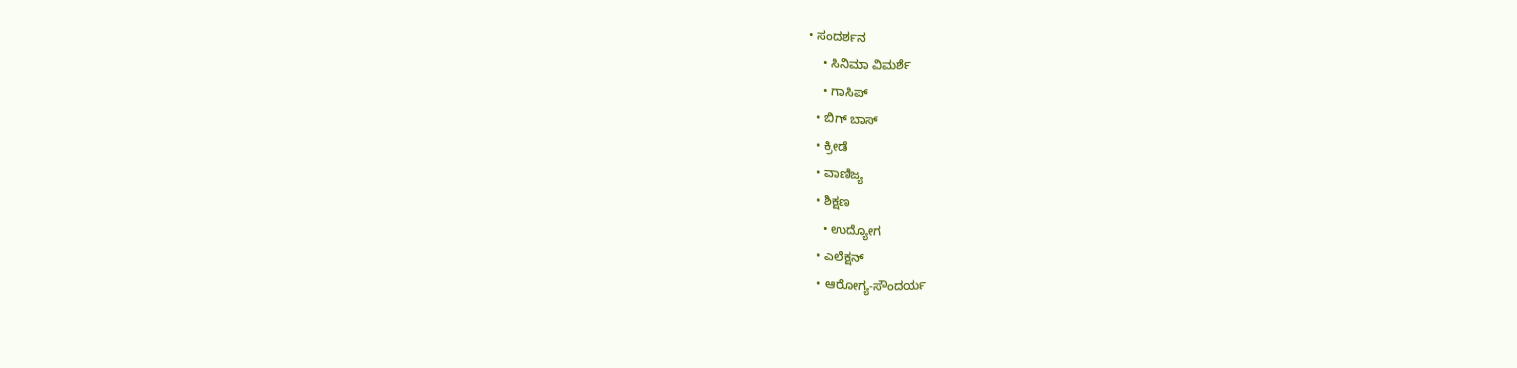• ಸಂದರ್ಶನ
    • ಸಿನಿಮಾ ವಿಮರ್ಶೆ
    • ಗಾಸಿಪ್
  • ಬಿಗ್ ಬಾಸ್
  • ಕ್ರೀಡೆ
  • ವಾಣಿಜ್ಯ
  • ಶಿಕ್ಷಣ
    • ಉದ್ಯೋಗ
  • ಎಲೆಕ್ಷನ್
  • ಆರೋಗ್ಯ-ಸೌಂದರ್ಯ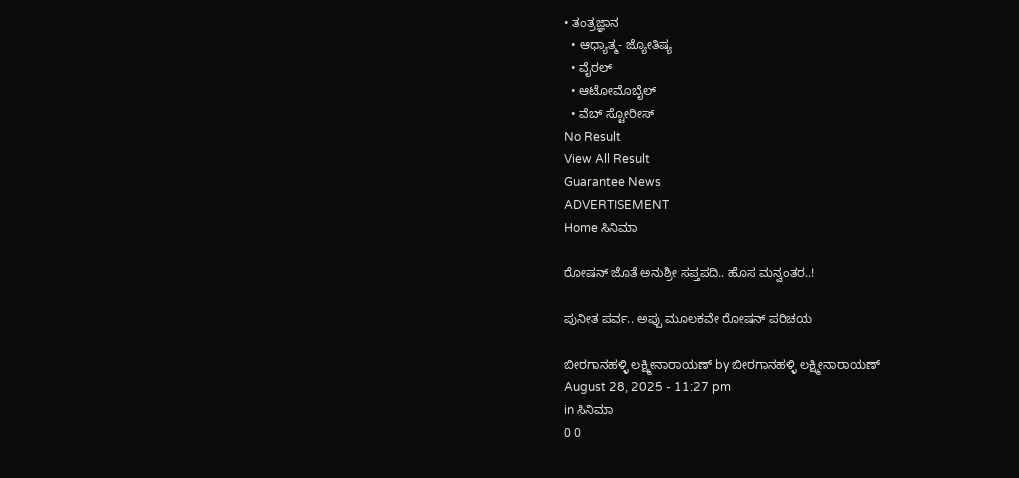• ತಂತ್ರಜ್ಞಾನ
  • ಆಧ್ಯಾತ್ಮ- ಜ್ಯೋತಿಷ್ಯ
  • ವೈರಲ್
  • ಆಟೋಮೊಬೈಲ್
  • ವೆಬ್ ಸ್ಟೋರೀಸ್
No Result
View All Result
Guarantee News
ADVERTISEMENT
Home ಸಿನಿಮಾ

ರೋಷನ್‌‌ ಜೊತೆ ಅನುಶ್ರೀ ಸಪ್ತಪದಿ.. ಹೊಸ ಮನ್ವಂತರ..!

ಪುನೀತ ಪರ್ವ.. ಅಪ್ಪು ಮೂಲಕವೇ ರೋಷನ್ ಪರಿಚಯ

ಬೀರಗಾನಹಳ್ಳಿ ಲಕ್ಷ್ಮೀನಾರಾಯಣ್ by ಬೀರಗಾನಹಳ್ಳಿ ಲಕ್ಷ್ಮೀನಾರಾಯಣ್
August 28, 2025 - 11:27 pm
in ಸಿನಿಮಾ
0 0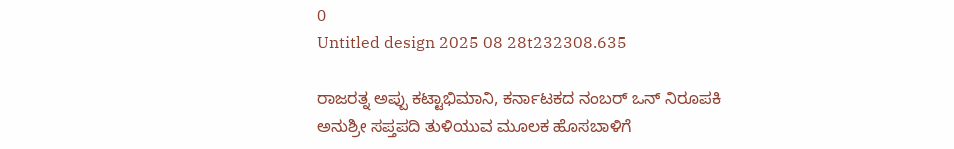0
Untitled design 2025 08 28t232308.635

ರಾಜರತ್ನ ಅಪ್ಪು ಕಟ್ಟಾಭಿಮಾನಿ, ಕರ್ನಾಟಕದ ನಂಬರ್ ಒನ್ ನಿರೂಪಕಿ ಅನುಶ್ರೀ ಸಪ್ತಪದಿ ತುಳಿಯುವ ಮೂಲಕ ಹೊಸಬಾಳಿಗೆ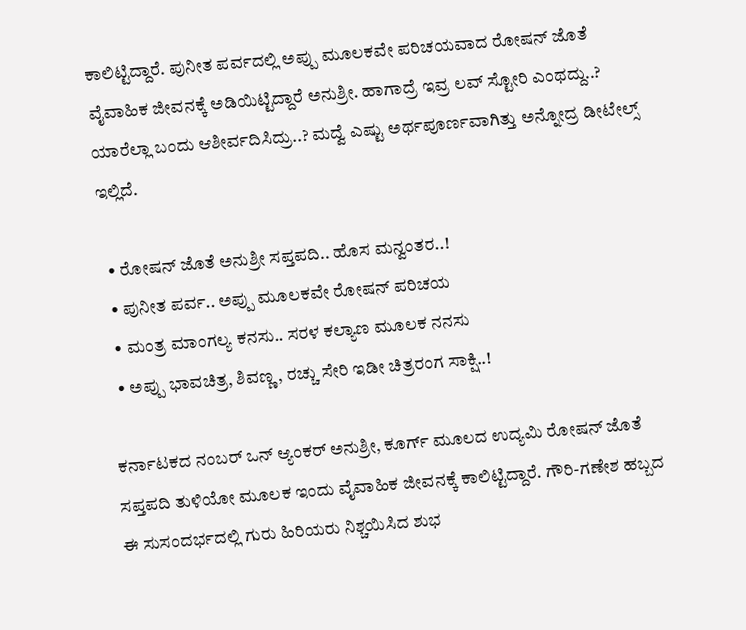ಕಾಲಿಟ್ಟಿದ್ದಾರೆ. ಪುನೀತ ಪರ್ವದಲ್ಲಿ ಅಪ್ಪು ಮೂಲಕವೇ ಪರಿಚಯವಾದ ರೋಷನ್ ಜೊತೆ ವೈವಾಹಿಕ ಜೀವನಕ್ಕೆ ಅಡಿಯಿಟ್ಟಿದ್ದಾರೆ ಅನುಶ್ರೀ. ಹಾಗಾದ್ರೆ ಇವ್ರ ಲವ್ ಸ್ಟೋರಿ ಎಂಥದ್ದು..? ಯಾರೆಲ್ಲಾ ಬಂದು ಆಶೀರ್ವದಿಸಿದ್ರು..? ಮದ್ವೆ ಎಷ್ಟು ಅರ್ಥಪೂರ್ಣವಾಗಿತ್ತು ಅನ್ನೋದ್ರ ಡೀಟೇಲ್ಸ್ ಇಲ್ಲಿದೆ.

  • ರೋಷನ್‌‌ ಜೊತೆ ಅನುಶ್ರೀ ಸಪ್ತಪದಿ.. ಹೊಸ ಮನ್ವಂತರ..!
  • ಪುನೀತ ಪರ್ವ.. ಅಪ್ಪು ಮೂಲಕವೇ ರೋಷನ್ ಪರಿಚಯ
  • ಮಂತ್ರ ಮಾಂಗಲ್ಯ ಕನಸು.. ಸರಳ ಕಲ್ಯಾಣ ಮೂಲಕ ನನಸು
  • ಅಪ್ಪು ಭಾವಚಿತ್ರ, ಶಿವಣ್ಣ, ರಚ್ಚು ಸೇರಿ ಇಡೀ ಚಿತ್ರರಂಗ ಸಾಕ್ಷಿ..!

ಕರ್ನಾಟಕದ ನಂಬರ್ ಒನ್ ಆ್ಯಂಕರ್ ಅನುಶ್ರೀ, ಕೂರ್ಗ್‌ ಮೂಲದ ಉದ್ಯಮಿ ರೋಷನ್ ಜೊತೆ ಸಪ್ತಪದಿ ತುಳಿಯೋ ಮೂಲಕ ಇಂದು ವೈವಾಹಿಕ ಜೀವನಕ್ಕೆ ಕಾಲಿಟ್ಟಿದ್ದಾರೆ. ಗೌರಿ-ಗಣೇಶ ಹಬ್ಬದ ಈ ಸುಸಂದರ್ಭದಲ್ಲಿ ಗುರು ಹಿರಿಯರು ನಿಶ್ಚಯಿಸಿದ ಶುಭ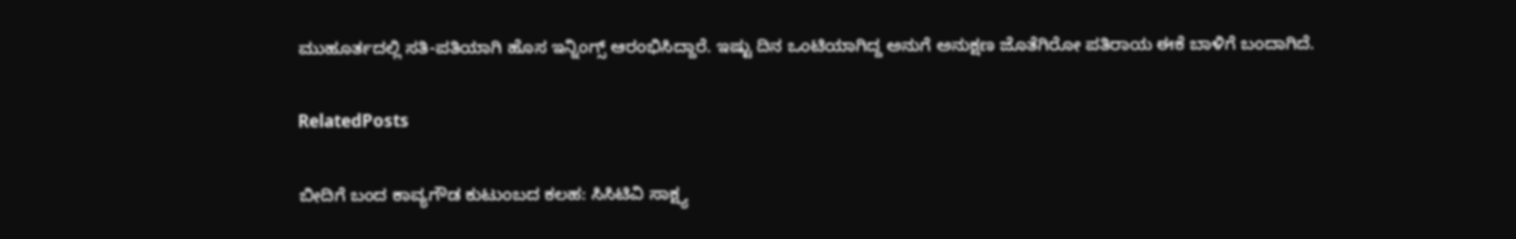ಮುಹೂರ್ತದಲ್ಲಿ ಸತಿ-ಪತಿಯಾಗಿ ಹೊಸ ಇನ್ನಿಂಗ್ಸ್ ಆರಂಭಿಸಿದ್ದಾರೆ. ಇಷ್ಟು ದಿನ ಒಂಟಿಯಾಗಿದ್ದ ಅನುಗೆ ಅನುಕ್ಷಣ ಜೊತೆಗಿರೋ ಪತಿರಾಯ ಈಕೆ ಬಾಳಿಗೆ ಬಂದಾಗಿದೆ.

RelatedPosts

ಬೀದಿಗೆ ಬಂದ ಕಾವ್ಯಗೌಡ ಕುಟುಂಬದ ಕಲಹ: ಸಿಸಿಟಿವಿ ಸಾಕ್ಷ್ಯ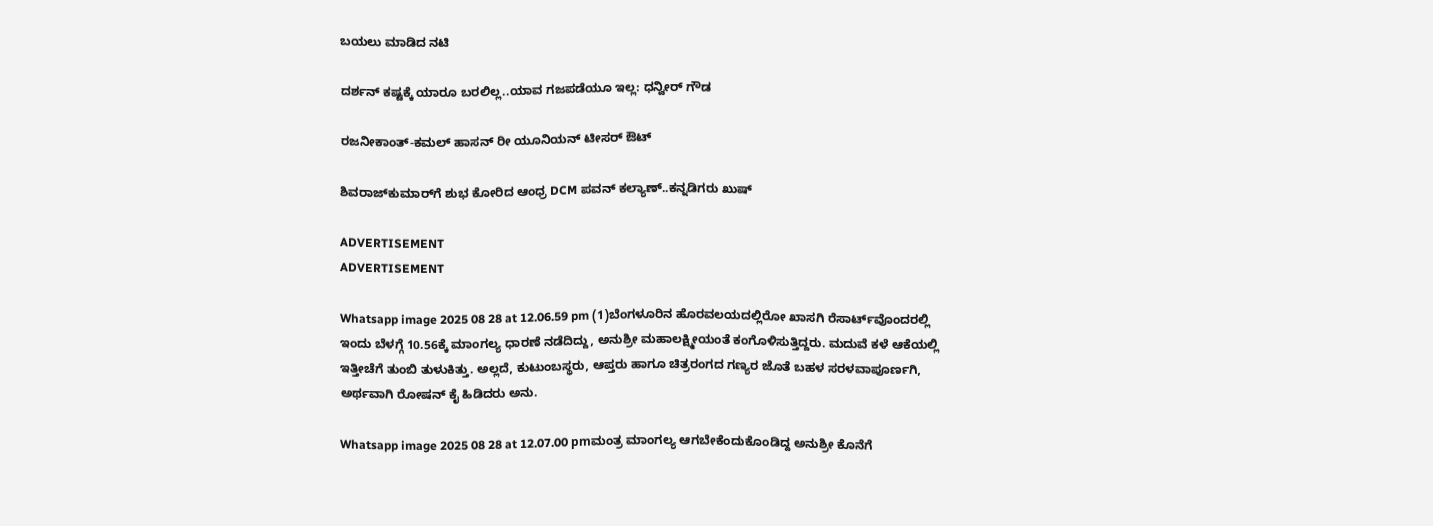ಬಯಲು ಮಾಡಿದ ನಟಿ

ದರ್ಶನ್ ಕಷ್ಟಕ್ಕೆ ಯಾರೂ ಬರಲಿಲ್ಲ..ಯಾವ ಗಜಪಡೆಯೂ ಇಲ್ಲ: ಧನ್ವೀರ್ ಗೌಡ

ರಜನೀಕಾಂತ್-ಕಮಲ್ ಹಾಸನ್ ರೀ ಯೂನಿಯನ್ ಟೀಸರ್ ಔಟ್

ಶಿವರಾಜ್‌‌ಕುಮಾರ್‌ಗೆ ಶುಭ ಕೋರಿದ ಆಂಧ್ರ DCM ಪವನ್ ಕಲ್ಯಾಣ್..ಕನ್ನಡಿಗರು ಖುಷ್

ADVERTISEMENT
ADVERTISEMENT

Whatsapp image 2025 08 28 at 12.06.59 pm (1)ಬೆಂಗಳೂರಿನ ಹೊರವಲಯದಲ್ಲಿರೋ ಖಾಸಗಿ ರೆಸಾರ್ಟ್‌‌ವೊಂದರಲ್ಲಿ ಇಂದು ಬೆಳಗ್ಗೆ 10.56ಕ್ಕೆ ಮಾಂಗಲ್ಯ ಧಾರಣೆ ನಡೆದಿದ್ದು, ಅನುಶ್ರೀ ಮಹಾಲಕ್ಷ್ಮೀಯಂತೆ ಕಂಗೊಳಿಸುತ್ತಿದ್ದರು. ಮದುವೆ ಕಳೆ ಆಕೆಯಲ್ಲಿ ಇತ್ತೀಚೆಗೆ ತುಂಬಿ ತುಳುಕಿತ್ತು. ಅಲ್ಲದೆ, ಕುಟುಂಬಸ್ಥರು, ಆಪ್ತರು ಹಾಗೂ ಚಿತ್ರರಂಗದ ಗಣ್ಯರ ಜೊತೆ ಬಹಳ ಸರಳವಾಪೂರ್ಣಗಿ, ಅರ್ಥವಾಗಿ ರೋಷನ್ ಕೈ ಹಿಡಿದರು ಅನು.

Whatsapp image 2025 08 28 at 12.07.00 pmಮಂತ್ರ ಮಾಂಗಲ್ಯ ಆಗಬೇಕೆಂದುಕೊಂಡಿದ್ದ ಅನುಶ್ರೀ ಕೊನೆಗೆ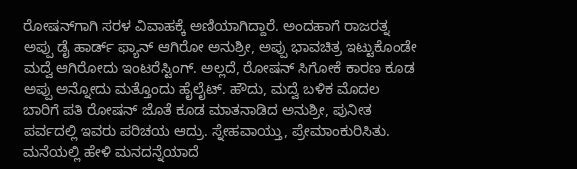ರೋಷನ್‌ಗಾಗಿ ಸರಳ ವಿವಾಹಕ್ಕೆ ಅಣಿಯಾಗಿದ್ದಾರೆ. ಅಂದಹಾಗೆ ರಾಜರತ್ನ ಅಪ್ಪು ಡೈ ಹಾರ್ಡ್‌ ಫ್ಯಾನ್ ಆಗಿರೋ ಅನುಶ್ರೀ, ಅಪ್ಪು ಭಾವಚಿತ್ರ ಇಟ್ಟುಕೊಂಡೇ ಮದ್ವೆ ಆಗಿರೋದು ಇಂಟರೆಸ್ಟಿಂಗ್. ಅಲ್ಲದೆ, ರೋಷನ್ ಸಿಗೋಕೆ ಕಾರಣ ಕೂಡ ಅಪ್ಪು ಅನ್ನೋದು ಮತ್ತೊಂದು ಹೈಲೈಟ್. ಹೌದು, ಮದ್ವೆ ಬಳಿಕ ಮೊದಲ ಬಾರಿಗೆ ಪತಿ ರೋಷನ್ ಜೊತೆ ಕೂಡ ಮಾತನಾಡಿದ ಅನುಶ್ರೀ, ಪುನೀತ ಪರ್ವದಲ್ಲಿ ಇವರು ಪರಿಚಯ ಆದ್ರು. ಸ್ನೇಹವಾಯ್ತು, ಪ್ರೇಮಾಂಕುರಿಸಿತು. ಮನೆಯಲ್ಲಿ ಹೇಳಿ ಮನದನ್ನೆಯಾದೆ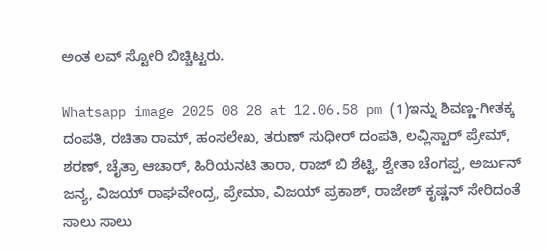ಅಂತ ಲವ್ ಸ್ಟೋರಿ ಬಿಚ್ಚಿಟ್ಟರು.

Whatsapp image 2025 08 28 at 12.06.58 pm (1)ಇನ್ನು ಶಿವಣ್ಣ-ಗೀತಕ್ಕ ದಂಪತಿ, ರಚಿತಾ ರಾಮ್, ಹಂಸಲೇಖ, ತರುಣ್ ಸುಧೀರ್ ದಂಪತಿ, ಲವ್ಲಿಸ್ಟಾರ್ ಪ್ರೇಮ್, ಶರಣ್, ಚೈತ್ರಾ ಆಚಾರ್, ಹಿರಿಯನಟಿ ತಾರಾ, ರಾಜ್ ಬಿ ಶೆಟ್ಟಿ, ಶ್ವೇತಾ ಚೆಂಗಪ್ಪ, ಅರ್ಜುನ್ ಜನ್ಯ, ವಿಜಯ್ ರಾಘವೇಂದ್ರ, ಪ್ರೇಮಾ, ವಿಜಯ್ ಪ್ರಕಾಶ್, ರಾಜೇಶ್ ಕೃಷ್ಣನ್ ಸೇರಿದಂತೆ ಸಾಲು ಸಾಲು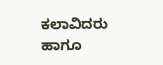ಕಲಾವಿದರು ಹಾಗೂ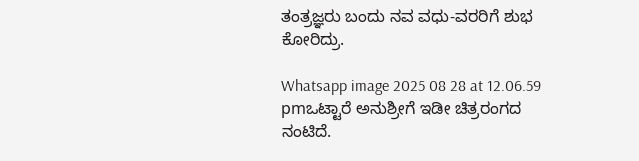ತಂತ್ರಜ್ಞರು ಬಂದು ನವ ವಧು-ವರರಿಗೆ ಶುಭ ಕೋರಿದ್ರು.

Whatsapp image 2025 08 28 at 12.06.59 pmಒಟ್ಟಾರೆ ಅನುಶ್ರೀಗೆ ಇಡೀ ಚಿತ್ರರಂಗದ ನಂಟಿದೆ.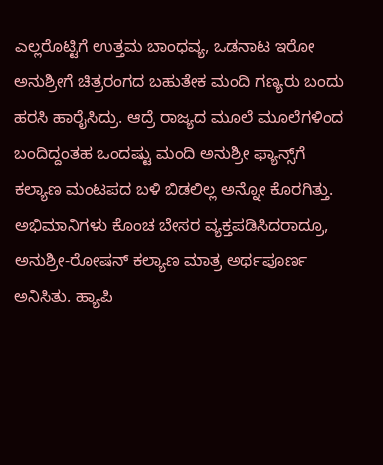ಎಲ್ಲರೊಟ್ಟಿಗೆ ಉತ್ತಮ ಬಾಂಧವ್ಯ, ಒಡನಾಟ ಇರೋ ಅನುಶ್ರೀಗೆ ಚಿತ್ರರಂಗದ ಬಹುತೇಕ ಮಂದಿ ಗಣ್ಯರು ಬಂದು ಹರಸಿ ಹಾರೈಸಿದ್ರು. ಆದ್ರೆ ರಾಜ್ಯದ ಮೂಲೆ ಮೂಲೆಗಳಿಂದ ಬಂದಿದ್ದಂತಹ ಒಂದಷ್ಟು ಮಂದಿ ಅನುಶ್ರೀ ಫ್ಯಾನ್ಸ್‌ಗೆ ಕಲ್ಯಾಣ ಮಂಟಪದ ಬಳಿ ಬಿಡಲಿಲ್ಲ ಅನ್ನೋ ಕೊರಗಿತ್ತು. ಅಭಿಮಾನಿಗಳು ಕೊಂಚ ಬೇಸರ ವ್ಯಕ್ತಪಡಿಸಿದರಾದ್ರೂ, ಅನುಶ್ರೀ-ರೋಷನ್ ಕಲ್ಯಾಣ ಮಾತ್ರ ಅರ್ಥಪೂರ್ಣ ಅನಿಸಿತು. ಹ್ಯಾಪಿ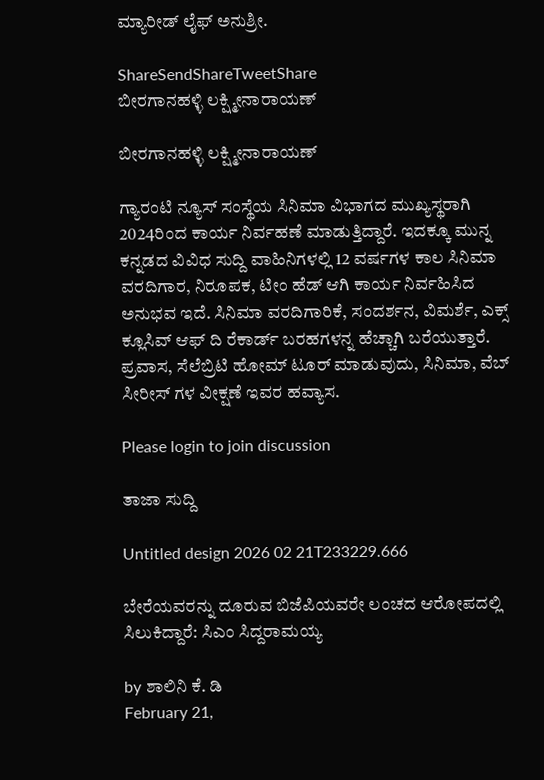ಮ್ಯಾರೀಡ್ ಲೈಫ್ ಅನುಶ್ರೀ.

ShareSendShareTweetShare
ಬೀರಗಾನಹಳ್ಳಿ ಲಕ್ಷ್ಮೀನಾರಾಯಣ್

ಬೀರಗಾನಹಳ್ಳಿ ಲಕ್ಷ್ಮೀನಾರಾಯಣ್

ಗ್ಯಾರಂಟಿ ನ್ಯೂಸ್ ಸಂಸ್ಥೆಯ ಸಿನಿಮಾ ವಿಭಾಗದ ಮುಖ್ಯಸ್ಥರಾಗಿ 2024ರಿಂದ ಕಾರ್ಯ ನಿರ್ವಹಣೆ ಮಾಡುತ್ತಿದ್ದಾರೆ. ಇದಕ್ಕೂ ಮುನ್ನ ಕನ್ನಡದ ವಿವಿಧ ಸುದ್ದಿ ವಾಹಿನಿಗಳಲ್ಲಿ 12 ವರ್ಷಗಳ ಕಾಲ ಸಿನಿಮಾ ವರದಿಗಾರ, ನಿರೂಪಕ, ಟೀಂ ಹೆಡ್ ಆಗಿ ಕಾರ್ಯ ನಿರ್ವಹಿಸಿದ ಅನುಭವ ಇದೆ. ಸಿನಿಮಾ ವರದಿಗಾರಿಕೆ, ಸಂದರ್ಶನ, ವಿಮರ್ಶೆ, ಎಕ್ಸ್ ಕ್ಲೂಸಿವ್ ಆಫ್ ದಿ ರೆಕಾರ್ಡ್ ಬರಹಗಳನ್ನ ಹೆಚ್ಚಾಗಿ ಬರೆಯುತ್ತಾರೆ. ಪ್ರವಾಸ, ಸೆಲೆಬ್ರಿಟಿ ಹೋಮ್ ಟೂರ್ ಮಾಡುವುದು, ಸಿನಿಮಾ, ವೆಬ್ ಸೀರೀಸ್ ಗಳ ವೀಕ್ಷಣೆ ಇವರ ಹವ್ಯಾಸ.

Please login to join discussion

ತಾಜಾ ಸುದ್ದಿ

Untitled design 2026 02 21T233229.666

ಬೇರೆಯವರನ್ನು ದೂರುವ ಬಿಜೆಪಿಯವರೇ ಲಂಚದ ಆರೋಪದಲ್ಲಿ ಸಿಲುಕಿದ್ದಾರೆ: ಸಿಎಂ ಸಿದ್ದರಾಮಯ್ಯ

by ಶಾಲಿನಿ ಕೆ. ಡಿ
February 21,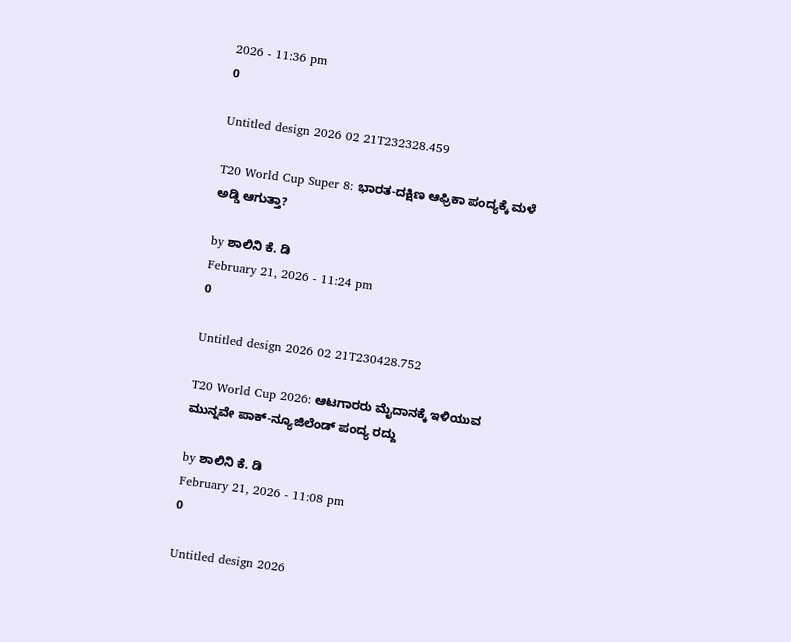2026 - 11:36 pm
0

Untitled design 2026 02 21T232328.459

T20 World Cup Super 8: ಭಾರತ-ದಕ್ಷಿಣ ಆಫ್ರಿಕಾ ಪಂದ್ಯಕ್ಕೆ ಮಳೆ ಅಡ್ಡಿ ಆಗುತ್ತಾ?

by ಶಾಲಿನಿ ಕೆ. ಡಿ
February 21, 2026 - 11:24 pm
0

Untitled design 2026 02 21T230428.752

T20 World Cup 2026: ಆಟಗಾರರು ಮೈದಾನಕ್ಕೆ ಇಳಿಯುವ ಮುನ್ನವೇ ಪಾಕ್-ನ್ಯೂಜಿಲೆಂಡ್‌ ಪಂದ್ಯ ರದ್ದು

by ಶಾಲಿನಿ ಕೆ. ಡಿ
February 21, 2026 - 11:08 pm
0

Untitled design 2026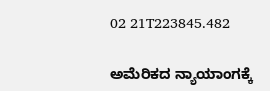02 21T223845.482

ಅಮೆರಿಕದ ನ್ಯಾಯಾಂಗಕ್ಕೆ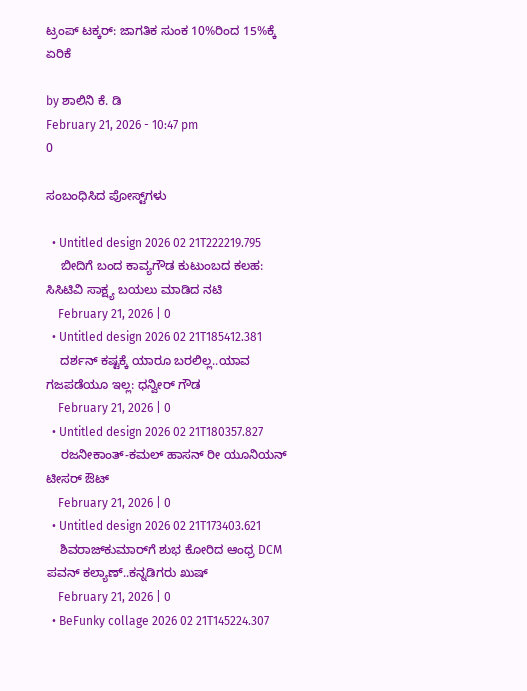ಟ್ರಂಪ್ ಟಕ್ಕರ್: ಜಾಗತಿಕ ಸುಂಕ 10%ರಿಂದ 15%ಕ್ಕೆ ಏರಿಕೆ

by ಶಾಲಿನಿ ಕೆ. ಡಿ
February 21, 2026 - 10:47 pm
0

ಸಂಬಂಧಿಸಿದ ಪೋಸ್ಟ್‌ಗಳು

  • Untitled design 2026 02 21T222219.795
    ಬೀದಿಗೆ ಬಂದ ಕಾವ್ಯಗೌಡ ಕುಟುಂಬದ ಕಲಹ: ಸಿಸಿಟಿವಿ ಸಾಕ್ಷ್ಯ ಬಯಲು ಮಾಡಿದ ನಟಿ
    February 21, 2026 | 0
  • Untitled design 2026 02 21T185412.381
    ದರ್ಶನ್ ಕಷ್ಟಕ್ಕೆ ಯಾರೂ ಬರಲಿಲ್ಲ..ಯಾವ ಗಜಪಡೆಯೂ ಇಲ್ಲ: ಧನ್ವೀರ್ ಗೌಡ
    February 21, 2026 | 0
  • Untitled design 2026 02 21T180357.827
    ರಜನೀಕಾಂತ್-ಕಮಲ್ ಹಾಸನ್ ರೀ ಯೂನಿಯನ್ ಟೀಸರ್ ಔಟ್
    February 21, 2026 | 0
  • Untitled design 2026 02 21T173403.621
    ಶಿವರಾಜ್‌‌ಕುಮಾರ್‌ಗೆ ಶುಭ ಕೋರಿದ ಆಂಧ್ರ DCM ಪವನ್ ಕಲ್ಯಾಣ್..ಕನ್ನಡಿಗರು ಖುಷ್
    February 21, 2026 | 0
  • BeFunky collage 2026 02 21T145224.307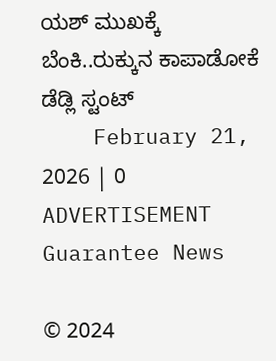ಯಶ್ ಮುಖಕ್ಕೆ ಬೆಂಕಿ..ರುಕ್ಕುನ ಕಾಪಾಡೋಕೆ ಡೆಡ್ಲಿ ಸ್ಟಂಟ್
    February 21, 2026 | 0
ADVERTISEMENT
Guarantee News

© 2024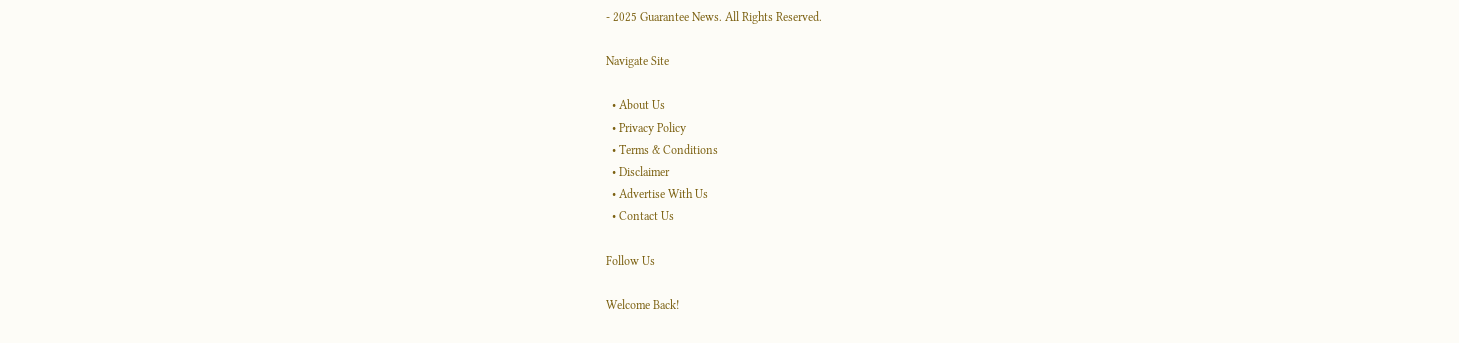- 2025 Guarantee News. All Rights Reserved.

Navigate Site

  • About Us
  • Privacy Policy
  • Terms & Conditions
  • Disclaimer
  • Advertise With Us
  • Contact Us

Follow Us

Welcome Back!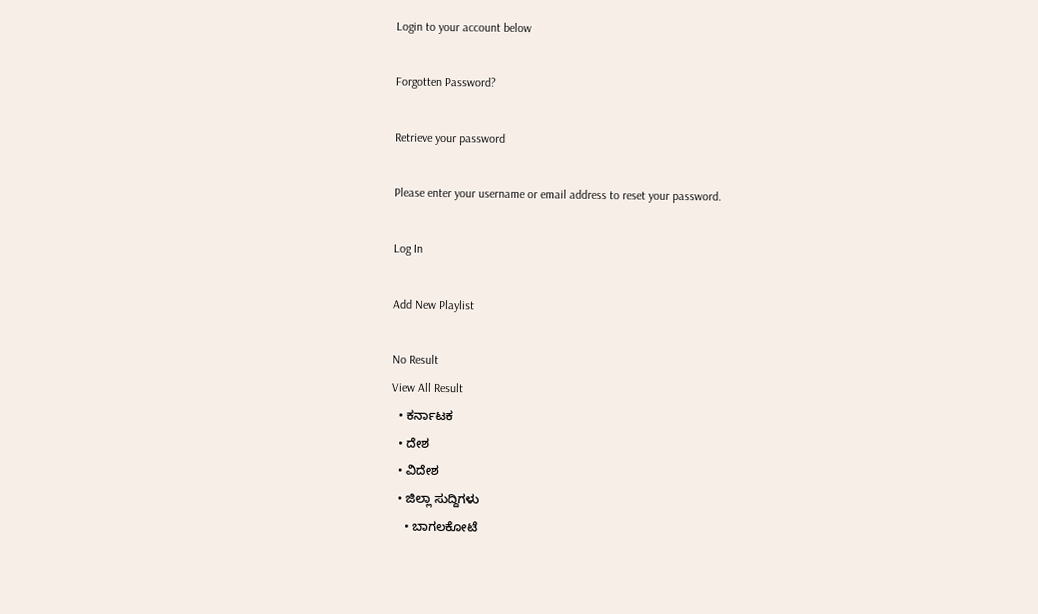Login to your account below

Forgotten Password?

Retrieve your password

Please enter your username or email address to reset your password.

Log In

Add New Playlist

No Result
View All Result
  • ಕರ್ನಾಟಕ
  • ದೇಶ
  • ವಿದೇಶ
  • ಜಿಲ್ಲಾ ಸುದ್ದಿಗಳು
    • ಬಾಗಲಕೋಟೆ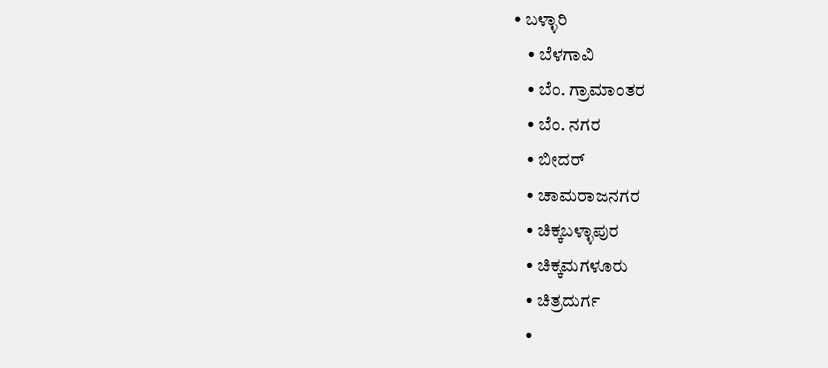• ಬಳ್ಳಾರಿ
    • ಬೆಳಗಾವಿ
    • ಬೆಂ. ಗ್ರಾಮಾಂತರ
    • ಬೆಂ. ನಗರ
    • ಬೀದರ್
    • ಚಾಮರಾಜನಗರ
    • ಚಿಕ್ಕಬಳ್ಳಾಪುರ
    • ಚಿಕ್ಕಮಗಳೂರು
    • ಚಿತ್ರದುರ್ಗ
    •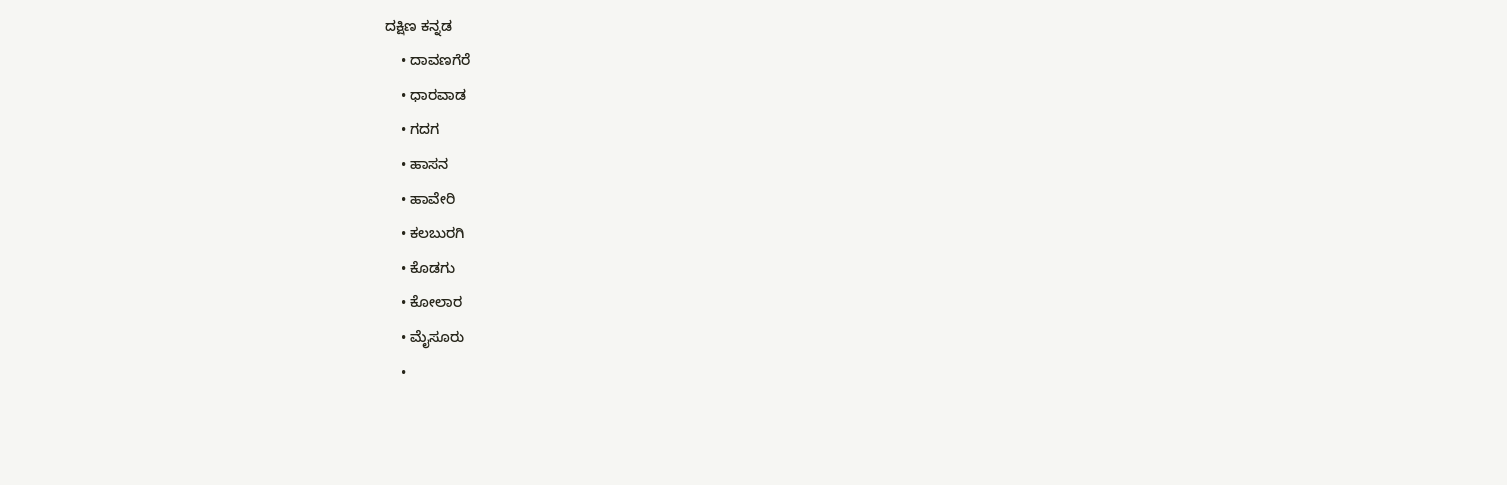ದಕ್ಷಿಣ ಕನ್ನಡ
    • ದಾವಣಗೆರೆ
    • ಧಾರವಾಡ
    • ಗದಗ
    • ಹಾಸನ
    • ಹಾವೇರಿ
    • ಕಲಬುರಗಿ
    • ಕೊಡಗು
    • ಕೋಲಾರ
    • ಮೈಸೂರು
    •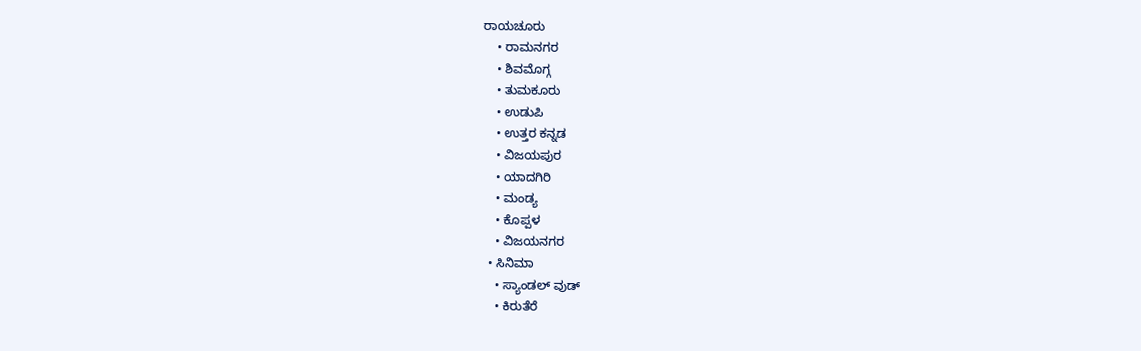ರಾಯಚೂರು
    • ರಾಮನಗರ
    • ಶಿವಮೊಗ್ಗ
    • ತುಮಕೂರು
    • ಉಡುಪಿ
    • ಉತ್ತರ ಕನ್ನಡ
    • ವಿಜಯಪುರ
    • ಯಾದಗಿರಿ
    • ಮಂಡ್ಯ
    • ಕೊಪ್ಪಳ
    • ವಿಜಯನಗರ
  • ಸಿನಿಮಾ
    • ಸ್ಯಾಂಡಲ್ ವುಡ್
    • ಕಿರುತೆರೆ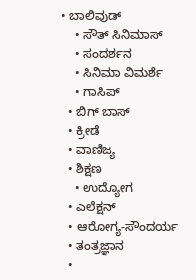• ಬಾಲಿವುಡ್
    • ಸೌತ್ ಸಿನಿಮಾಸ್
    • ಸಂದರ್ಶನ
    • ಸಿನಿಮಾ ವಿಮರ್ಶೆ
    • ಗಾಸಿಪ್
  • ಬಿಗ್ ಬಾಸ್
  • ಕ್ರೀಡೆ
  • ವಾಣಿಜ್ಯ
  • ಶಿಕ್ಷಣ
    • ಉದ್ಯೋಗ
  • ಎಲೆಕ್ಷನ್
  • ಆರೋಗ್ಯ-ಸೌಂದರ್ಯ
  • ತಂತ್ರಜ್ಞಾನ
  •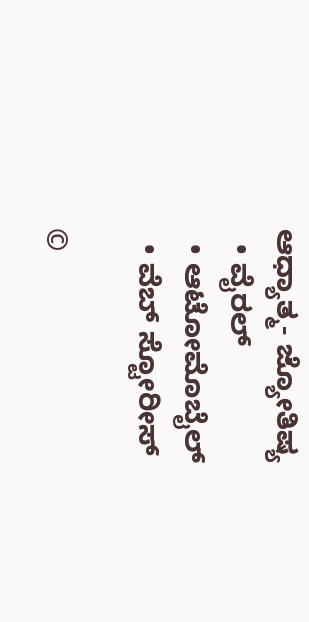ಆಧ್ಯಾತ್ಮ- ಜ್ಯೋತಿಷ್ಯ
  • ವೈರಲ್
  • ಆಟೋಮೊಬೈಲ್
  • ವೆಬ್ ಸ್ಟೋರೀಸ್

©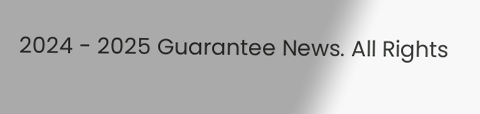2024 - 2025 Guarantee News. All Rights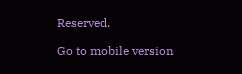Reserved.

Go to mobile version